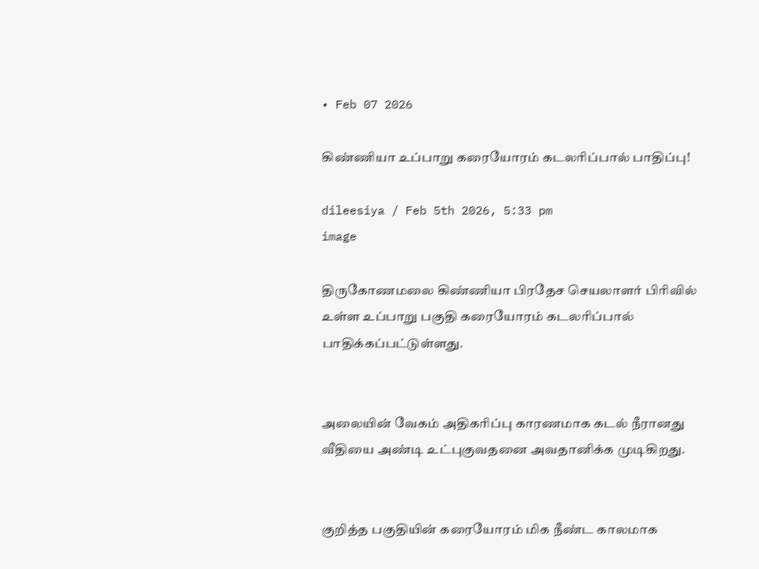• Feb 07 2026

கிண்ணியா உப்பாறு கரையோரம் கடலரிப்பால் பாதிப்பு!

dileesiya / Feb 5th 2026, 5:33 pm
image

திருகோணமலை கிண்ணியா பிரதேச செயலாளர் பிரிவில் உள்ள உப்பாறு பகுதி கரையோரம் கடலரிப்பால் பாதிக்கப்பட்டுள்ளது.


அலையின் வேகம் அதிகரிப்பு காரணமாக கடல் நீரானது வீதியை அண்டி உட்புகுவதனை அவதானிக்க முடிகிறது.


குறித்த பகுதியின் கரையோரம் மிக நீண்ட காலமாக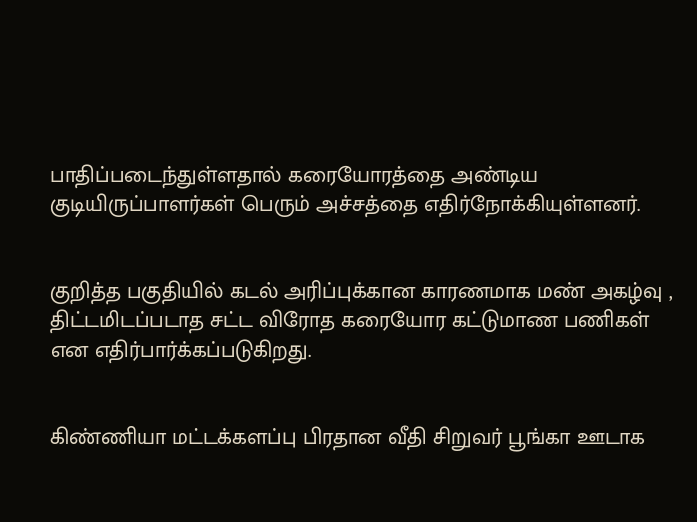பாதிப்படைந்துள்ளதால் கரையோரத்தை அண்டிய குடியிருப்பாளர்கள் பெரும் அச்சத்தை எதிர்நோக்கியுள்ளனர்.


குறித்த பகுதியில் கடல் அரிப்புக்கான காரணமாக மண் அகழ்வு , திட்டமிடப்படாத சட்ட விரோத கரையோர கட்டுமாண பணிகள் என எதிர்பார்க்கப்படுகிறது.


கிண்ணியா மட்டக்களப்பு பிரதான வீதி சிறுவர் பூங்கா ஊடாக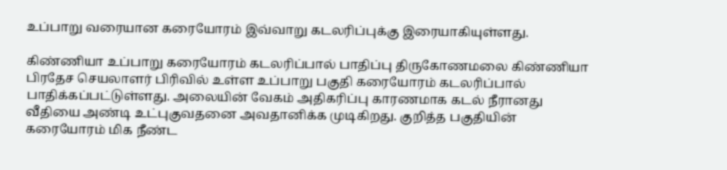உப்பாறு வரையான கரையோரம் இவ்வாறு கடலரிப்புக்கு இரையாகியுள்ளது.

கிண்ணியா உப்பாறு கரையோரம் கடலரிப்பால் பாதிப்பு திருகோணமலை கிண்ணியா பிரதேச செயலாளர் பிரிவில் உள்ள உப்பாறு பகுதி கரையோரம் கடலரிப்பால் பாதிக்கப்பட்டுள்ளது. அலையின் வேகம் அதிகரிப்பு காரணமாக கடல் நீரானது வீதியை அண்டி உட்புகுவதனை அவதானிக்க முடிகிறது. குறித்த பகுதியின் கரையோரம் மிக நீண்ட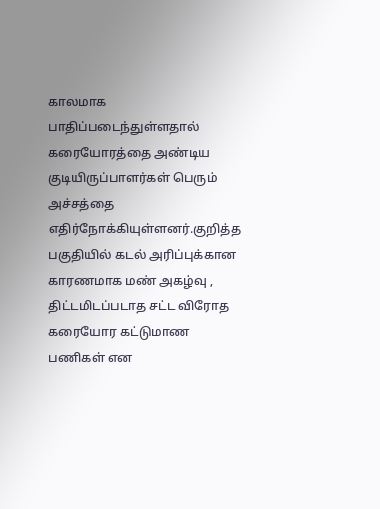காலமாக பாதிப்படைந்துள்ளதால் கரையோரத்தை அண்டிய குடியிருப்பாளர்கள் பெரும் அச்சத்தை எதிர்நோக்கியுள்ளனர்.குறித்த பகுதியில் கடல் அரிப்புக்கான காரணமாக மண் அகழ்வு , திட்டமிடப்படாத சட்ட விரோத கரையோர கட்டுமாண பணிகள் என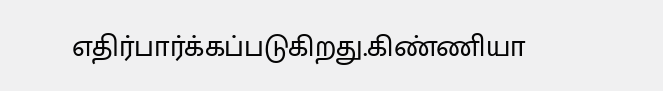எதிர்பார்க்கப்படுகிறது.கிண்ணியா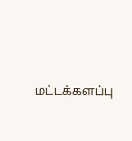மட்டக்களப்பு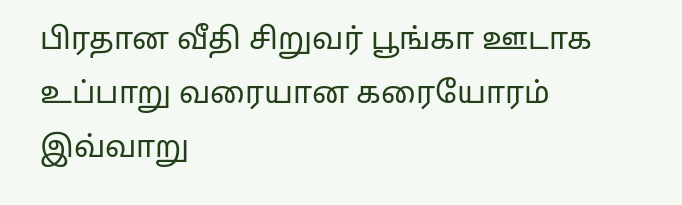பிரதான வீதி சிறுவர் பூங்கா ஊடாக உப்பாறு வரையான கரையோரம் இவ்வாறு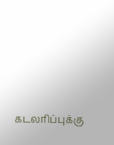கடலரிப்புக்கு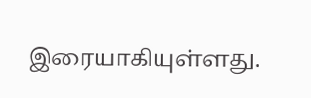இரையாகியுள்ளது.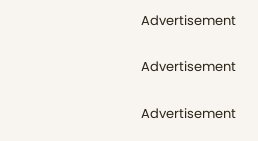Advertisement

Advertisement

Advertisement